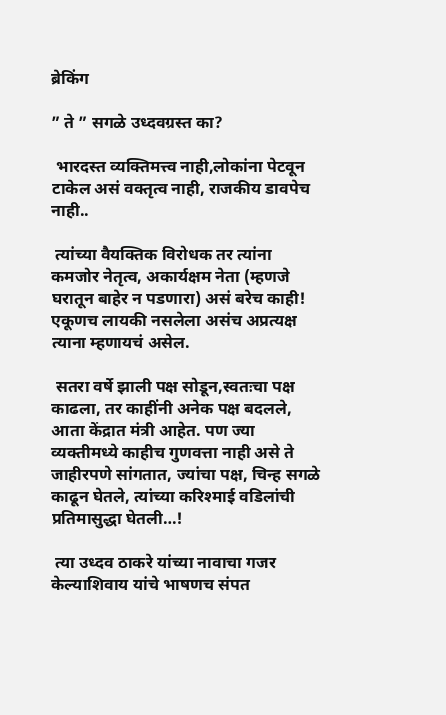ब्रेकिंग

” ते ” सगळे उध्दवग्रस्त का?

 भारदस्त व्यक्तिमत्त्व नाही,लोकांना पेटवून टाकेल असं वक्तृत्व नाही, राजकीय डावपेच नाही..

 त्यांच्या वैयक्तिक विरोधक तर त्यांना कमजोर नेतृत्व, अकार्यक्षम नेता (म्हणजे घरातून बाहेर न पडणारा) असं बरेच काही! एकूणच लायकी नसलेला असंच अप्रत्यक्ष त्याना म्हणायचं असेल.

 सतरा वर्षे झाली पक्ष सोडून,स्वतःचा पक्ष काढला, तर काहींनी अनेक पक्ष बदलले, आता केंद्रात मंत्री आहेत. पण ज्या व्यक्तीमध्ये काहीच गुणवत्ता नाही असे ते जाहीरपणे सांगतात, ज्यांचा पक्ष, चिन्ह सगळे काढून घेतले, त्यांच्या करिश्माई वडिलांची प्रतिमासुद्धा घेतली…!

 त्या उध्दव ठाकरे यांच्या नावाचा गजर केल्याशिवाय यांचे भाषणच संपत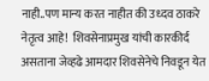नाही..पण मान्य करत नाहीत की उध्दव ठाकरे नेतृत्व आहे!  शिवसेनाप्रमुख यांची कारकीर्द असताना जेव्हढे आमदार शिवसेनेचे निवडून येत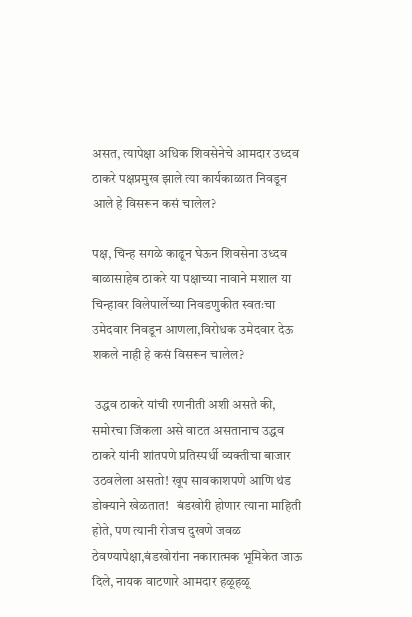असत, त्यापेक्षा अधिक शिवसेनेचे आमदार उध्दव ठाकरे पक्षप्रमुख झाले त्या कार्यकाळात निवडून आले हे विसरून कसं चालेल?

पक्ष, चिन्ह सगळे काढून घेऊन शिवसेना उध्दव बाळासाहेब ठाकरे या पक्षाच्या नावाने मशाल या चिन्हावर विलेपार्लेच्या निवडणुकीत स्वतःचा उमेदवार निवडून आणला,विरोधक उमेदवार देऊ शकले नाही हे कसं विसरून चालेल?

 उद्धव ठाकरे यांची रणनीती अशी असते की, समोरचा जिंकला असे वाटत असतानाच उद्धव ठाकरे यांनी शांतपणे प्रतिस्पर्धी व्यक्तीचा बाजार उठवलेला असतो! खूप सावकाशपणे आणि थंड डोक्याने खेळतात!   बंडखोरी होणार त्याना माहिती होते, पण त्यानी रोजच दुखणे जवळ ठेवण्यापेक्षा,बंडखोरांना नकारात्मक भूमिकेत जाऊ दिले, नायक वाटणारे आमदार हळूहळू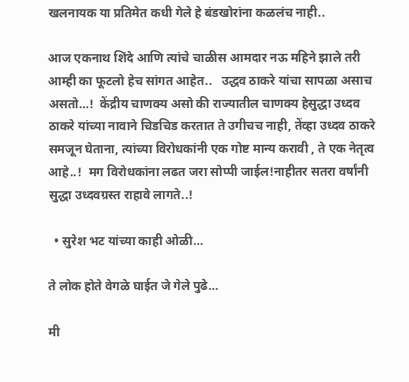खलनायक या प्रतिमेत कधी गेले हे बंडखोरांना कळलंच नाही..

आज एकनाथ शिंदे आणि त्यांचे चाळीस आमदार नऊ महिने झाले तरी आम्ही का फूटलो हेच सांगत आहेत..   उद्धव ठाकरे यांचा सापळा असाच असतो…!  केंद्रीय चाणक्य असो की राज्यातील चाणक्य हेसुद्धा उध्दव ठाकरे यांच्या नावाने चिडचिड करतात ते उगीचच नाही, तेंव्हा उध्दव ठाकरे समजून घेताना, त्यांच्या विरोधकांनी एक गोष्ट मान्य करावी , ते एक नेतृत्व आहे..!  मग विरोधकांना लढत जरा सोप्पी जाईल!नाहीतर सतरा वर्षांनी सुद्धा उध्दवग्रस्त राहावे लागते..!

  • सुरेश भट यांच्या काही ओळी…

ते लोक होते वेगळे घाईत जे गेले पुढे…

मी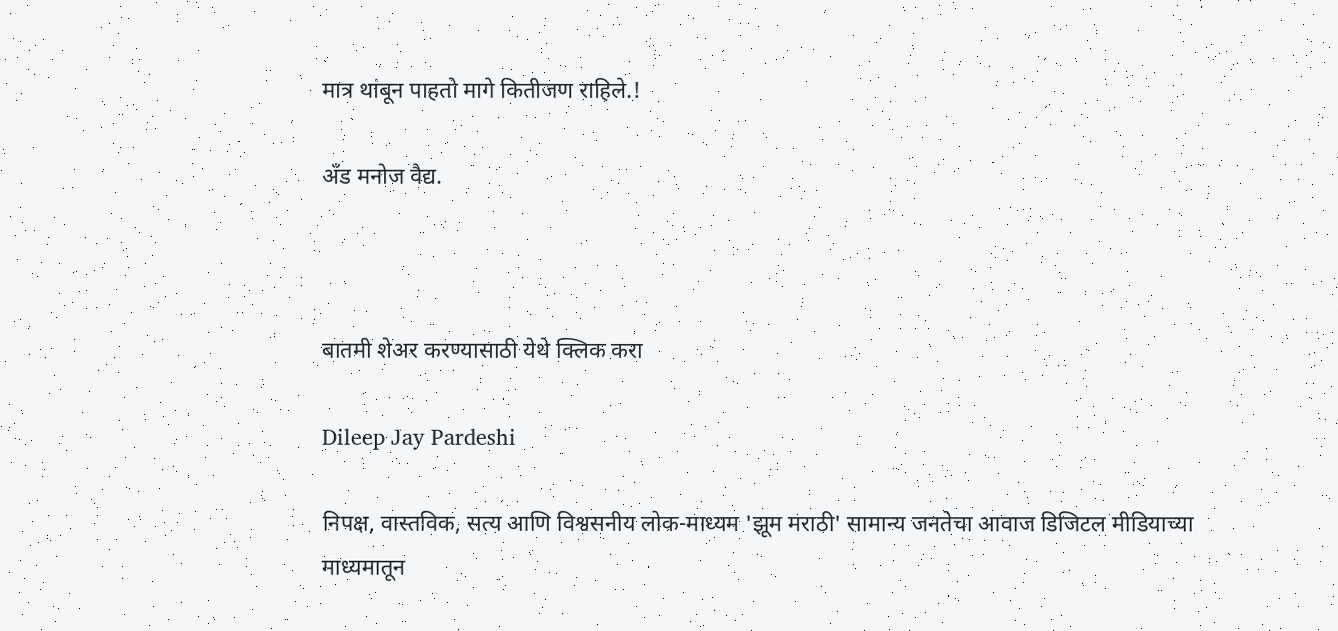मात्र थांबून पाहतो मागे कितीजण राहिले.!

अँड मनोज वैद्य.



बातमी शेअर करण्यासाठी येथे क्लिक करा

Dileep Jay Pardeshi

निपक्ष, वास्तविक, सत्य आणि विश्वसनीय लोक-माध्यम 'झूम मराठी' सामान्य जनतेचा आवाज डिजिटल मीडियाच्या माध्यमातून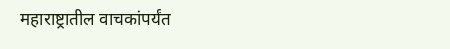महाराष्ट्रातील वाचकांपर्यंत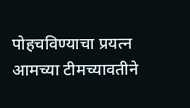पोहचविण्याचा प्रयत्न आमच्या टीमच्यावतीने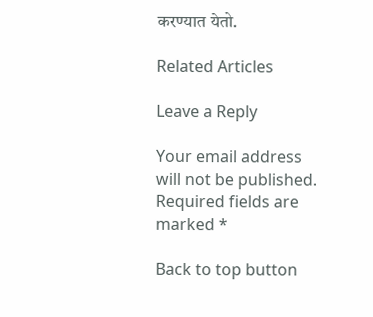करण्यात येतो.

Related Articles

Leave a Reply

Your email address will not be published. Required fields are marked *

Back to top button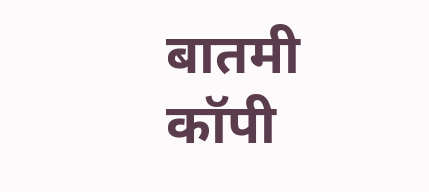बातमी कॉपी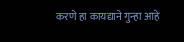करणे हा कायद्याने गुन्हा आहे